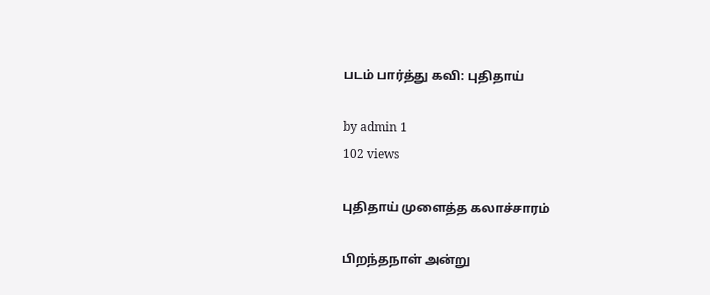படம் பார்த்து கவி: புதிதாய்

by admin 1
102 views

புதிதாய் முளைத்த கலாச்சாரம்

பிறந்தநாள் அன்று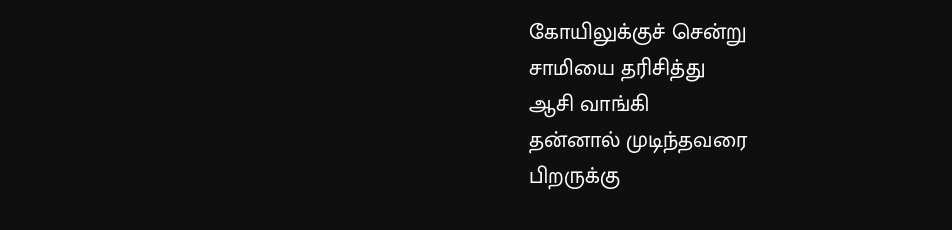கோயிலுக்குச் சென்று
சாமியை தரிசித்து
ஆசி வாங்கி
தன்னால் முடிந்தவரை
பிறருக்கு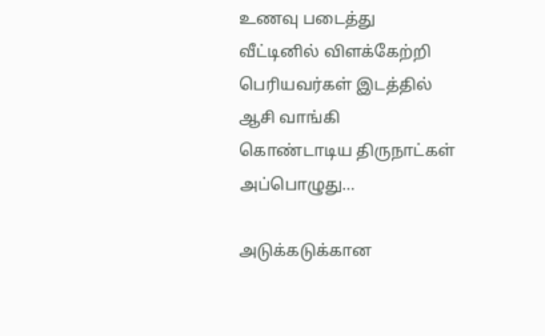உணவு படைத்து
வீட்டினில் விளக்கேற்றி
பெரியவர்கள் இடத்தில்
ஆசி வாங்கி
கொண்டாடிய திருநாட்கள்
அப்பொழுது…

அடுக்கடுக்கான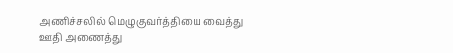அணிச்சலில் மெழுகுவர்த்தியை வைத்து
ஊதி அணைத்து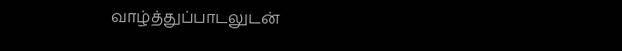வாழ்த்துப்பாடலுடன்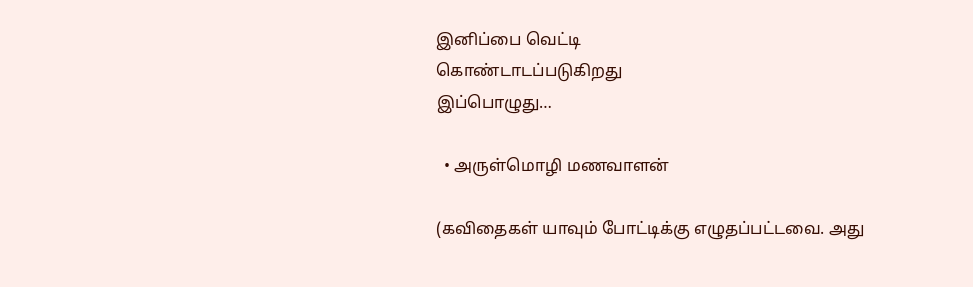இனிப்பை வெட்டி
கொண்டாடப்படுகிறது
இப்பொழுது…

  • அருள்மொழி மணவாளன்

(கவிதைகள் யாவும் போட்டிக்கு எழுதப்பட்டவை. அது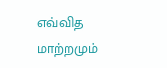எவ்வித மாற்றமும்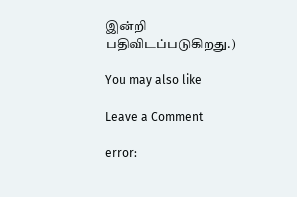இன்றி பதிவிடப்படுகிறது.)

You may also like

Leave a Comment

error: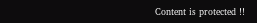Content is protected !!